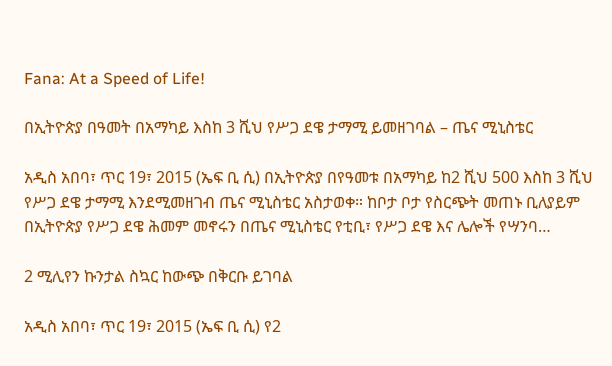Fana: At a Speed of Life!

በኢትዮጵያ በዓመት በአማካይ እስከ 3 ሺህ የሥጋ ደዌ ታማሚ ይመዘገባል – ጤና ሚኒስቴር

አዲስ አበባ፣ ጥር 19፣ 2015 (ኤፍ ቢ ሲ) በኢትዮጵያ በየዓመቱ በአማካይ ከ2 ሺህ 500 እስከ 3 ሺህ የሥጋ ደዌ ታማሚ እንደሚመዘገብ ጤና ሚኒስቴር አስታወቀ። ከቦታ ቦታ የስርጭት መጠኑ ቢለያይም በኢትዮጵያ የሥጋ ደዌ ሕመም መኖሩን በጤና ሚኒስቴር የቲቢ፣ የሥጋ ደዌ እና ሌሎች የሣንባ…

2 ሚሊየን ኩንታል ስኳር ከውጭ በቅርቡ ይገባል

አዲስ አበባ፣ ጥር 19፣ 2015 (ኤፍ ቢ ሲ) የ2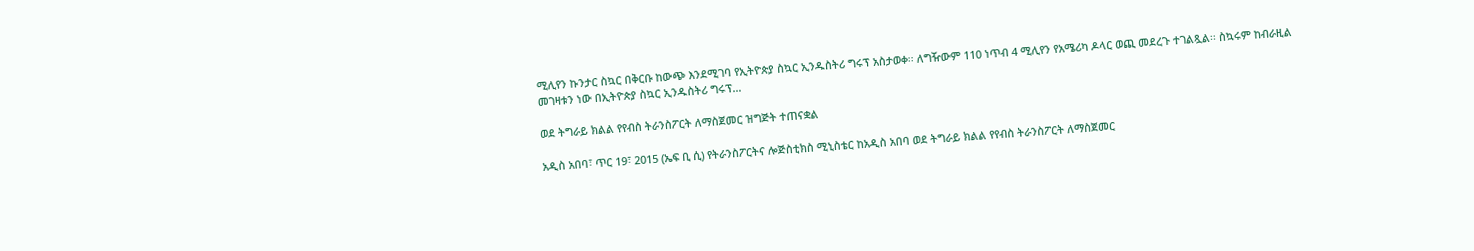ሚሊየን ኩንታር ስኳር በቅርቡ ከውጭ እንደሚገባ የኢትዮጵያ ስኳር ኢንዱስትሪ ግሩፕ አስታወቀ፡፡ ለግዥውም 110 ነጥብ 4 ሚሊየን የአሜሪካ ዶላር ወጪ መደረጉ ተገልጿል፡፡ ስኳሩም ከብራዚል መገዛቱን ነው በኢትዮጵያ ስኳር ኢንዱስትሪ ግሩፕ…

ወደ ትግራይ ክልል የየብስ ትራንስፖርት ለማስጀመር ዝግጅት ተጠናቋል

አዲስ አበባ፣ ጥር 19፣ 2015 (ኤፍ ቢ ሲ) የትራንስፖርትና ሎጅስቲክስ ሚኒስቴር ከአዲስ አበባ ወደ ትግራይ ክልል የየብስ ትራንስፖርት ለማስጀመር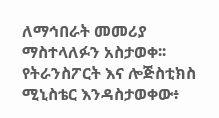ለማኅበራት መመሪያ ማስተላለፉን አስታወቀ፡፡ የትራንስፖርት እና ሎጅስቲክስ ሚኒስቴር እንዳስታወቀው፥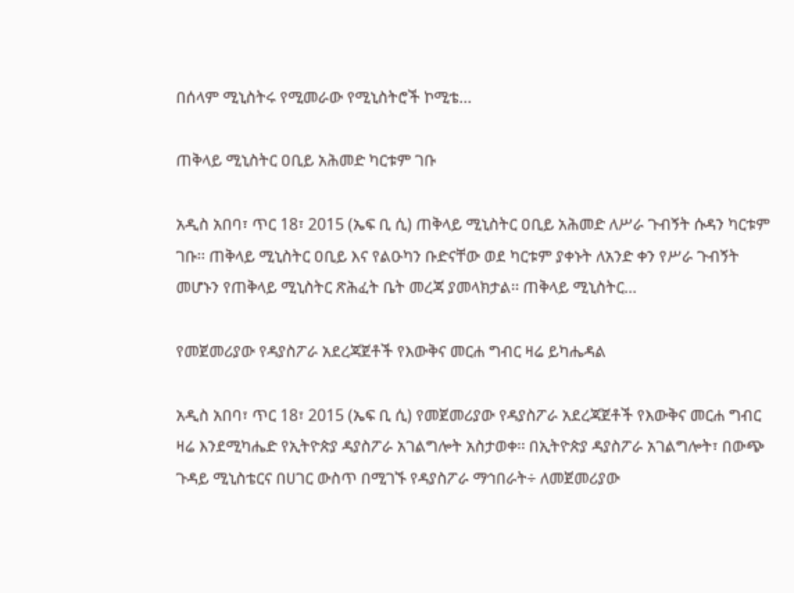በሰላም ሚኒስትሩ የሚመራው የሚኒስትሮች ኮሚቴ…

ጠቅላይ ሚኒስትር ዐቢይ አሕመድ ካርቱም ገቡ

አዲስ አበባ፣ ጥር 18፣ 2015 (ኤፍ ቢ ሲ) ጠቅላይ ሚኒስትር ዐቢይ አሕመድ ለሥራ ጉብኝት ሱዳን ካርቱም ገቡ፡፡ ጠቅላይ ሚኒስትር ዐቢይ እና የልዑካን ቡድናቸው ወደ ካርቱም ያቀኑት ለአንድ ቀን የሥራ ጉብኝት መሆኑን የጠቅላይ ሚኒስትር ጽሕፈት ቤት መረጃ ያመላክታል፡፡ ጠቅላይ ሚኒስትር…

የመጀመሪያው የዳያስፖራ አደረጃጀቶች የእውቅና መርሐ ግብር ዛሬ ይካሔዳል

አዲስ አበባ፣ ጥር 18፣ 2015 (ኤፍ ቢ ሲ) የመጀመሪያው የዳያስፖራ አደረጃጀቶች የእውቅና መርሐ ግብር ዛሬ እንደሚካሔድ የኢትዮጵያ ዳያስፖራ አገልግሎት አስታወቀ፡፡ በኢትዮጵያ ዳያስፖራ አገልግሎት፣ በውጭ ጉዳይ ሚኒስቴርና በሀገር ውስጥ በሚገኙ የዳያስፖራ ማኅበራት÷ ለመጀመሪያው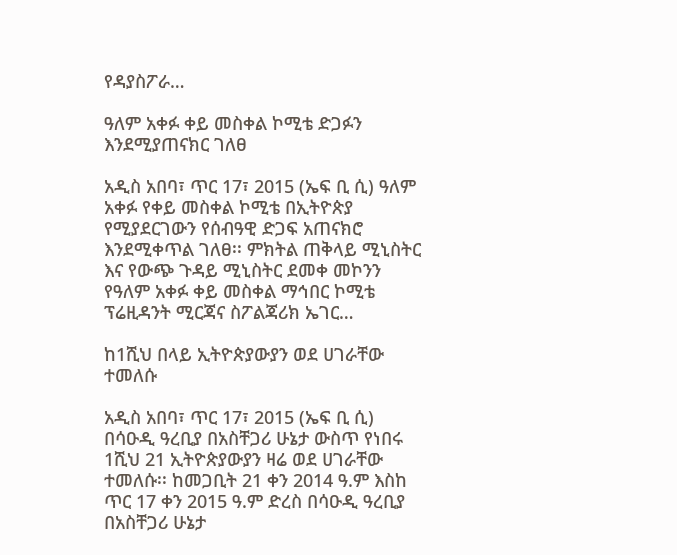የዳያስፖራ…

ዓለም አቀፉ ቀይ መስቀል ኮሚቴ ድጋፉን እንደሚያጠናክር ገለፀ

አዲስ አበባ፣ ጥር 17፣ 2015 (ኤፍ ቢ ሲ) ዓለም አቀፉ የቀይ መስቀል ኮሚቴ በኢትዮጵያ የሚያደርገውን የሰብዓዊ ድጋፍ አጠናክሮ እንደሚቀጥል ገለፀ፡፡ ምክትል ጠቅላይ ሚኒስትር እና የውጭ ጉዳይ ሚኒስትር ደመቀ መኮንን የዓለም አቀፉ ቀይ መስቀል ማኅበር ኮሚቴ ፕሬዚዳንት ሚርጃና ስፖልጃሪክ ኤገር…

ከ1ሺህ በላይ ኢትዮጵያውያን ወደ ሀገራቸው ተመለሱ

አዲስ አበባ፣ ጥር 17፣ 2015 (ኤፍ ቢ ሲ) በሳዑዲ ዓረቢያ በአስቸጋሪ ሁኔታ ውስጥ የነበሩ 1ሺህ 21 ኢትዮጵያውያን ዛሬ ወደ ሀገራቸው ተመለሱ፡፡ ከመጋቢት 21 ቀን 2014 ዓ.ም እስከ ጥር 17 ቀን 2015 ዓ.ም ድረስ በሳዑዲ ዓረቢያ በአስቸጋሪ ሁኔታ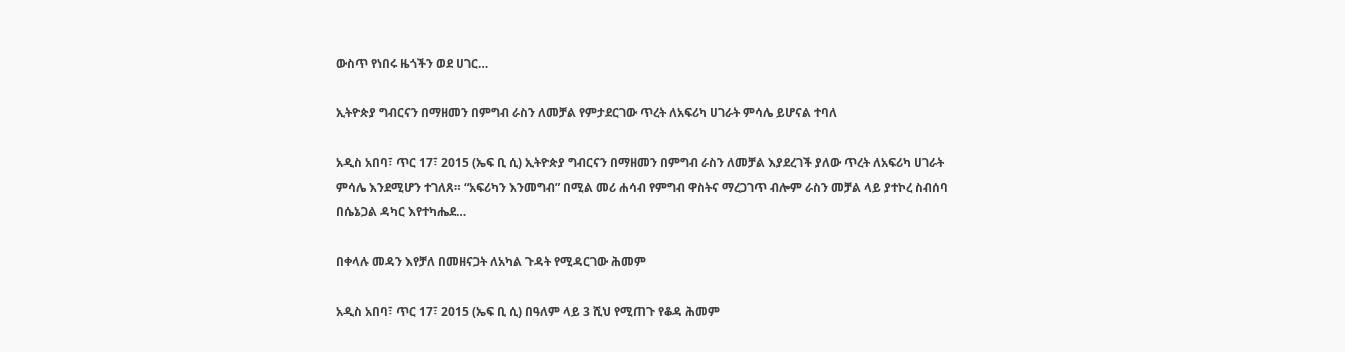ውስጥ የነበሩ ዜጎችን ወደ ሀገር…

ኢትዮጵያ ግብርናን በማዘመን በምግብ ራስን ለመቻል የምታደርገው ጥረት ለአፍሪካ ሀገራት ምሳሌ ይሆናል ተባለ

አዲስ አበባ፣ ጥር 17፣ 2015 (ኤፍ ቢ ሲ) ኢትዮጵያ ግብርናን በማዘመን በምግብ ራስን ለመቻል እያደረገች ያለው ጥረት ለአፍሪካ ሀገራት ምሳሌ እንደሚሆን ተገለጸ። “አፍሪካን እንመግብ” በሚል መሪ ሐሳብ የምግብ ዋስትና ማረጋገጥ ብሎም ራስን መቻል ላይ ያተኮረ ስብሰባ በሴኔጋል ዳካር እየተካሔደ…

በቀላሉ መዳን እየቻለ በመዘናጋት ለአካል ጉዳት የሚዳርገው ሕመም

አዲስ አበባ፣ ጥር 17፣ 2015 (ኤፍ ቢ ሲ) በዓለም ላይ 3 ሺህ የሚጠጉ የቆዳ ሕመም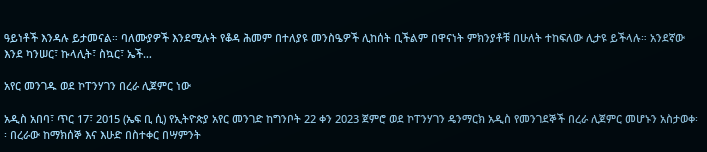ዓይነቶች እንዳሉ ይታመናል። ባለሙያዎች እንደሚሉት የቆዳ ሕመም በተለያዩ መንስዔዎች ሊከሰት ቢችልም በዋናነት ምክንያቶቹ በሁለት ተከፍለው ሊታዩ ይችላሉ። አንደኛው እንደ ካንሠር፣ ኩላሊት፣ ስኳር፣ ኤች…

አየር መንገዱ ወደ ኮፐንሃገን በረራ ሊጀምር ነው

አዲስ አበባ፣ ጥር 17፣ 2015 (ኤፍ ቢ ሲ) የኢትዮጵያ አየር መንገድ ከግንቦት 22 ቀን 2023 ጀምሮ ወደ ኮፐንሃገን ዴንማርክ አዲስ የመንገደኞች በረራ ሊጀምር መሆኑን አስታወቀ፡፡ በረራው ከማክሰኞ እና እሁድ በስተቀር በሣምንት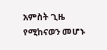አምስት ጊዜ የሚከናወን መሆኑ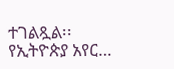ተገልጿል፡፡ የኢትዮጵያ አየር…